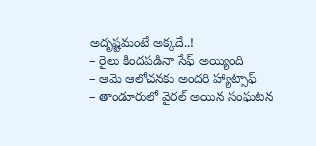అదృష్టమంటే అక్కదే..!
– రైలు కిందపడినా సేఫ్ అయ్యింది
– ఆమె ఆలోచనకు అందరి హ్యాట్సాఫ్
– తాండూరులో వైరల్ అయిన సంఘటన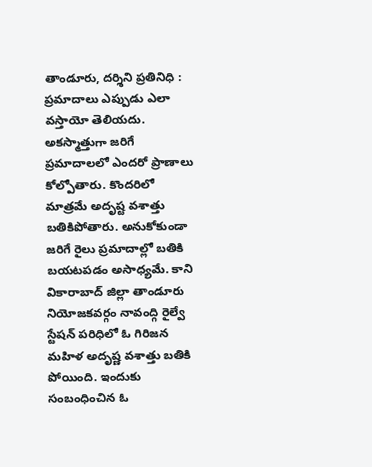తాండూరు, దర్శిని ప్రతినిధి : ప్రమాదాలు ఎప్పుడు ఎలా వస్తాయో తెలియదు. అకస్మాత్తుగా జరిగే ప్రమాదాలలో ఎందరో ప్రాణాలు కోల్పోతారు. కొందరిలో మాత్రమే అదృష్ట వశాత్తు బతికిపోతారు. అనుకోకుండా జరిగే రైలు ప్రమాదాల్లో బతికి బయటపడం అసాధ్యమే. కాని వికారాబాద్ జిల్లా తాండూరు నియోజకవర్గం నావంద్గి రైల్వే స్టేషన్ పరిధిలో ఓ గిరిజన మహిళ అదృష్ణ వశాత్తు బతికి పోయింది. ఇందుకు సంబంధించిన ఓ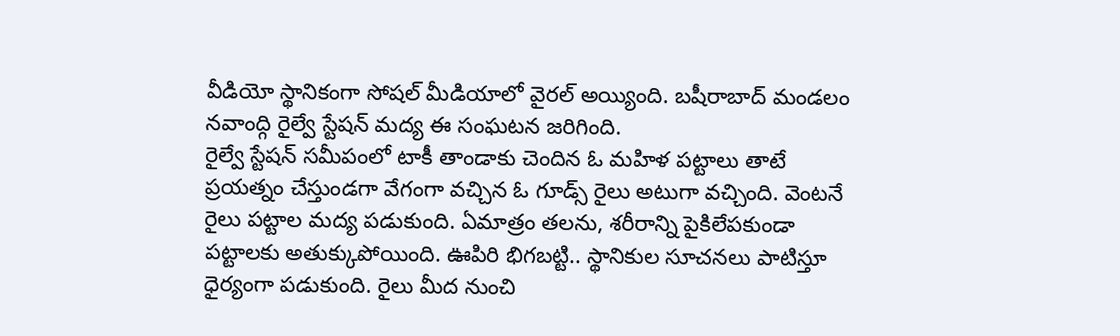వీడియో స్థానికంగా సోషల్ మీడియాలో వైరల్ అయ్యింది. బషీరాబాద్ మండలం నవాంద్గి రైల్వే స్టేషన్ మద్య ఈ సంఘటన జరిగింది.
రైల్వే స్టేషన్ సమీపంలో టాకీ తాండాకు చెందిన ఓ మహిళ పట్టాలు తాటే ప్రయత్నం చేస్తుండగా వేగంగా వచ్చిన ఓ గూడ్స్ రైలు అటుగా వచ్చింది. వెంటనే రైలు పట్టాల మద్య పడుకుంది. ఏమాత్రం తలను, శరీరాన్ని పైకిలేపకుండా పట్టాలకు అతుక్కుపోయింది. ఊపిరి భిగబట్టి.. స్థానికుల సూచనలు పాటిస్తూ ధైర్యంగా పడుకుంది. రైలు మీద నుంచి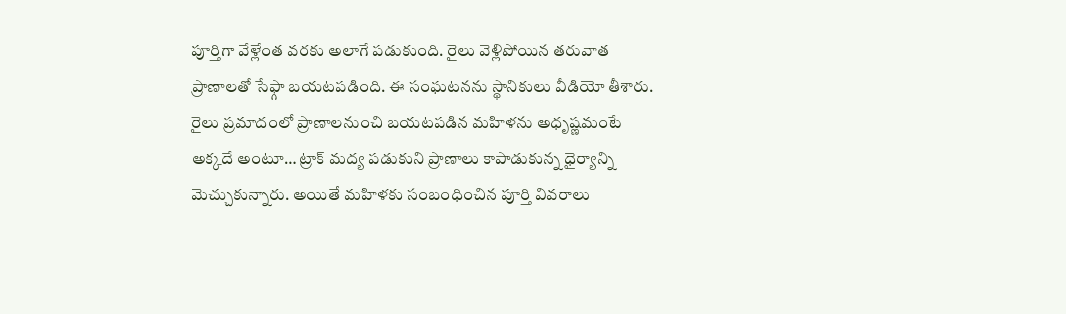పూర్తిగా వేళ్లేంత వరకు అలాగే పడుకుంది. రైలు వెళ్లిపోయిన తరువాత ప్రాణాలతో సేఫ్గా బయటపడింది. ఈ సంఘటనను స్థానికులు వీడియో తీశారు.
రైలు ప్రమాదంలో ప్రాణాలనుంచి బయటపడిన మహిళను అధృష్ణమంటే అక్కదే అంటూ… ట్రాక్ మద్య పడుకుని ప్రాణాలు కాపాడుకున్న ధైర్యాన్ని మెచ్చుకున్నారు. అయితే మహిళకు సంబంధించిన పూర్తి వివరాలు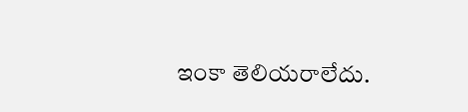ఇంకా తెలియరాలేదు.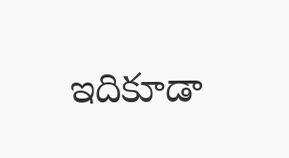ఇదికూడా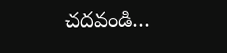చదవండి…